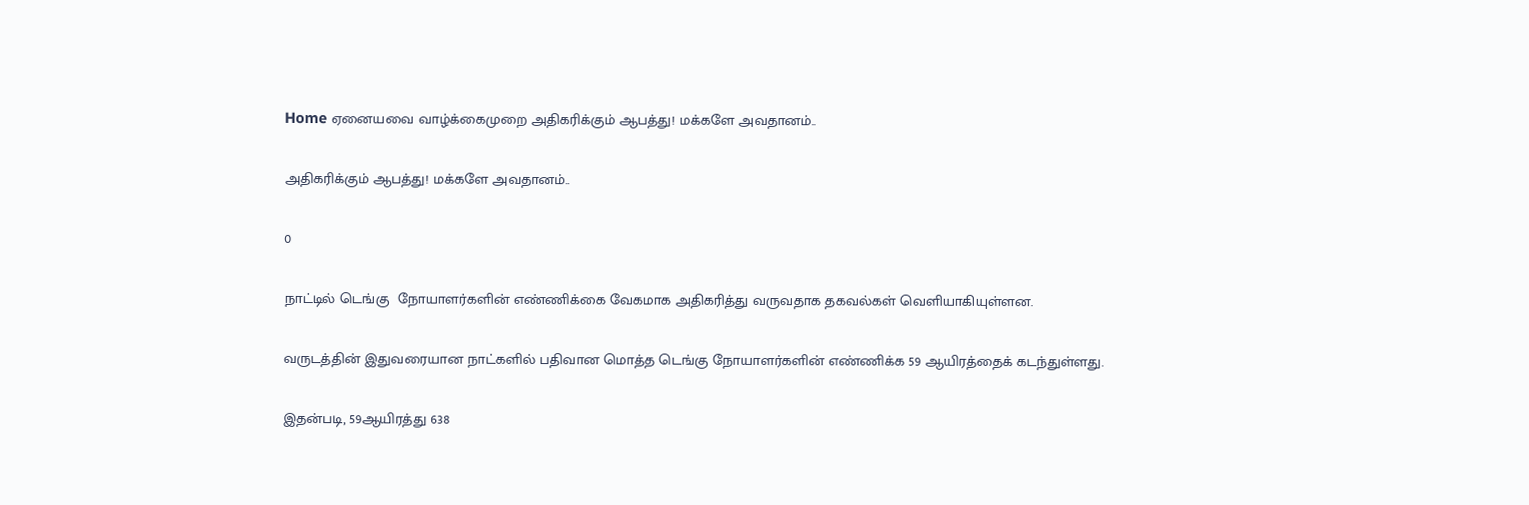Home ஏனையவை வாழ்க்கைமுறை அதிகரிக்கும் ஆபத்து! மக்களே அவதானம்..

அதிகரிக்கும் ஆபத்து! மக்களே அவதானம்..

0

நாட்டில் டெங்கு  நோயாளர்களின் எண்ணிக்கை வேகமாக அதிகரித்து வருவதாக தகவல்கள் வெளியாகியுள்ளன.

வருடத்தின் இதுவரையான நாட்களில் பதிவான மொத்த டெங்கு நோயாளர்களின் எண்ணிக்க 59 ஆயிரத்தைக் கடந்துள்ளது.

இதன்படி, 59ஆயிரத்து 638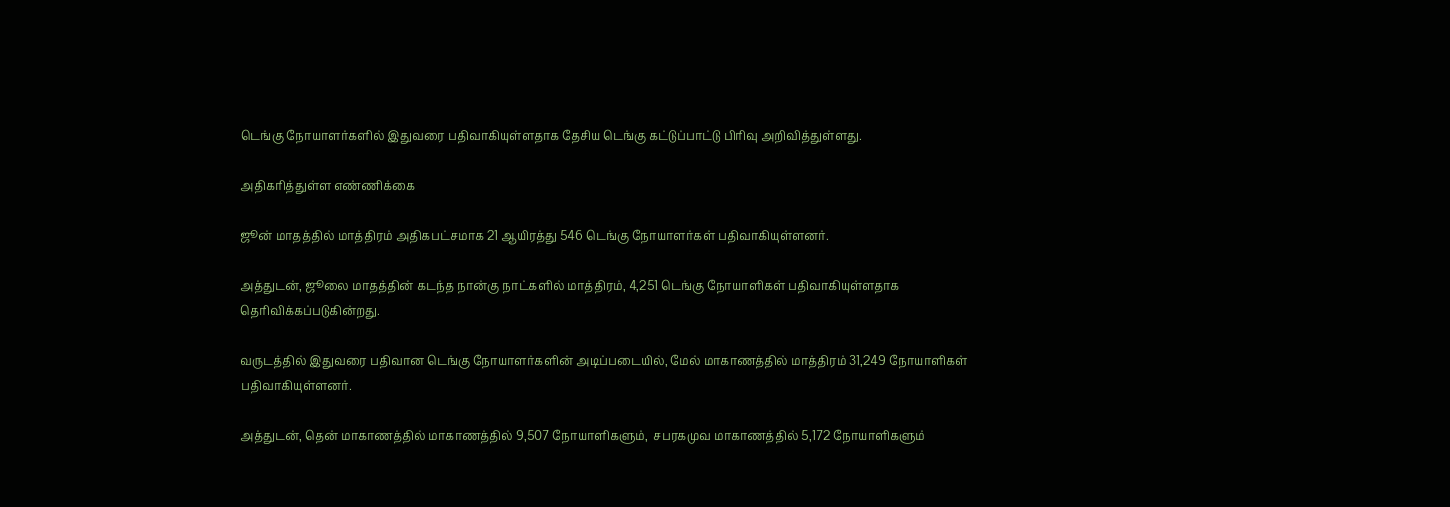டெங்கு நோயாளர்களில் இதுவரை பதிவாகியுள்ளதாக தேசிய டெங்கு கட்டுப்பாட்டு பிரிவு அறிவித்துள்ளது.

அதிகரித்துள்ள எண்ணிக்கை

ஜூன் மாதத்தில் மாத்திரம் அதிகபட்சமாக 21 ஆயிரத்து 546 டெங்கு நோயாளர்கள் பதிவாகியுள்ளனர்.

அத்துடன், ஜூலை மாதத்தின் கடந்த நான்கு நாட்களில் மாத்திரம், 4,251 டெங்கு நோயாளிகள் பதிவாகியுள்ளதாக தெரிவிக்கப்படுகின்றது.

வருடத்தில் இதுவரை பதிவான டெங்கு நோயாளர்களின் அடிப்படையில், மேல் மாகாணத்தில் மாத்திரம் 31,249 நோயாளிகள் பதிவாகியுள்ளனர்.

அத்துடன், தென் மாகாணத்தில் மாகாணத்தில் 9,507 நோயாளிகளும்,  சபரகமுவ மாகாணத்தில் 5,172 நோயாளிகளும்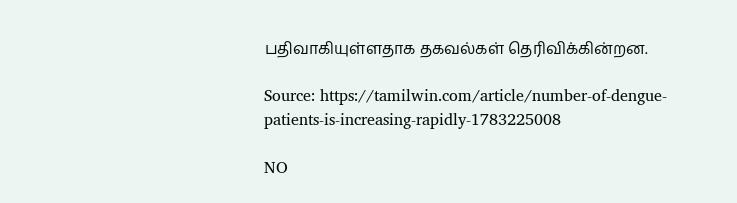பதிவாகியுள்ளதாக தகவல்கள் தெரிவிக்கின்றன.

Source: https://tamilwin.com/article/number-of-dengue-patients-is-increasing-rapidly-1783225008

NO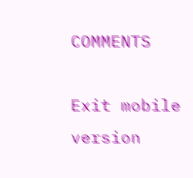COMMENTS

Exit mobile version